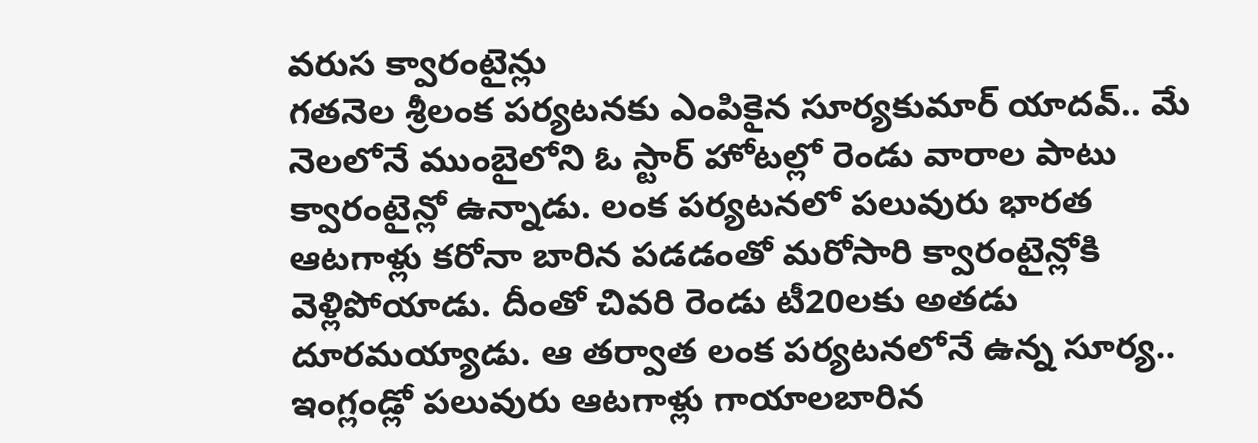వరుస క్వారంటైన్లు
గతనెల శ్రీలంక పర్యటనకు ఎంపికైన సూర్యకుమార్ యాదవ్.. మే నెలలోనే ముంబైలోని ఓ స్టార్ హోటల్లో రెండు వారాల పాటు క్వారంటైన్లో ఉన్నాడు. లంక పర్యటనలో పలువురు భారత ఆటగాళ్లు కరోనా బారిన పడడంతో మరోసారి క్వారంటైన్లోకి వెళ్లిపోయాడు. దీంతో చివరి రెండు టీ20లకు అతడు దూరమయ్యాడు. ఆ తర్వాత లంక పర్యటనలోనే ఉన్న సూర్య.. ఇంగ్లండ్లో పలువురు ఆటగాళ్లు గాయాలబారిన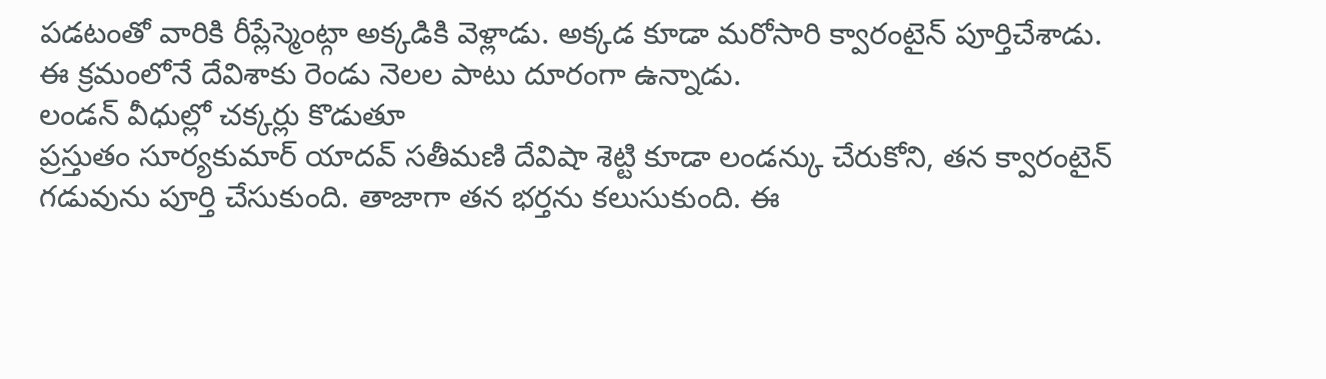పడటంతో వారికి రీప్లేస్మెంట్గా అక్కడికి వెళ్లాడు. అక్కడ కూడా మరోసారి క్వారంటైన్ పూర్తిచేశాడు. ఈ క్రమంలోనే దేవిశాకు రెండు నెలల పాటు దూరంగా ఉన్నాడు.
లండన్ వీధుల్లో చక్కర్లు కొడుతూ
ప్రస్తుతం సూర్యకుమార్ యాదవ్ సతీమణి దేవిషా శెట్టి కూడా లండన్కు చేరుకోని, తన క్వారంటైన్ గడువును పూర్తి చేసుకుంది. తాజాగా తన భర్తను కలుసుకుంది. ఈ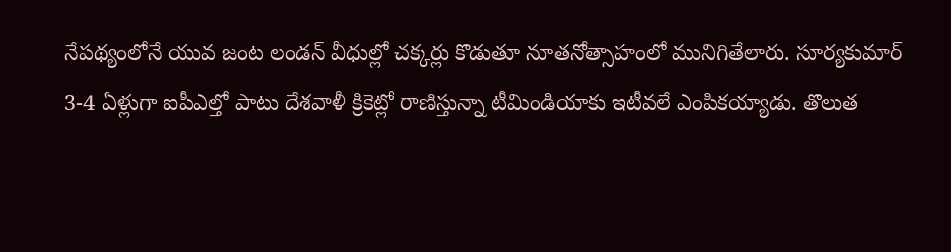నేపథ్యంలోనే యువ జంట లండన్ వీధుల్లో చక్కర్లు కొడుతూ నూతనోత్సాహంలో మునిగితేలారు. సూర్యకుమార్ 3-4 ఏళ్లుగా ఐపీఎల్తో పాటు దేశవాళీ క్రికెట్లో రాణిస్తున్నా టీమిండియాకు ఇటీవలే ఎంపికయ్యాడు. తొలుత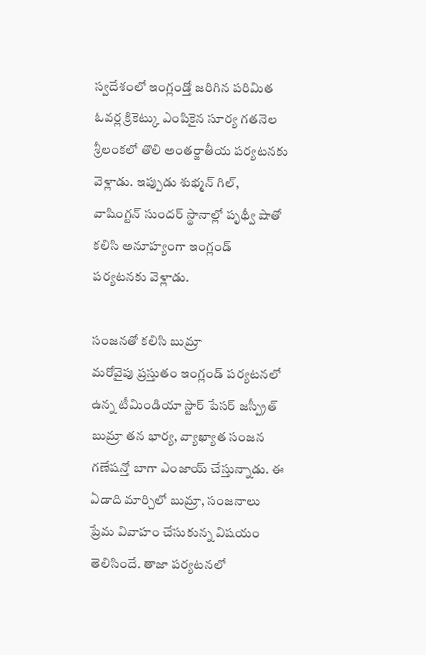స్వదేశంలో ఇంగ్లండ్తో జరిగిన పరిమిత ఓవర్ల క్రికెట్కు ఎంపికైన సూర్య గతనెల శ్రీలంకలో తొలి అంతర్జాతీయ పర్యటనకు వెళ్లాడు. ఇప్పుడు శుభ్మన్ గిల్, వాషింగ్టన్ సుందర్ స్థానాల్లో పృథ్వీ షాతో కలిసి అనూహ్యంగా ఇంగ్లండ్ పర్యటనకు వెళ్లాడు.

సంజనతో కలిసి బుమ్రా
మరోవైపు ప్రస్తుతం ఇంగ్లండ్ పర్యటనలో ఉన్న టీమిండియా స్టార్ పేసర్ జస్ప్రీత్ బుమ్రా తన భార్య, వ్యాఖ్యాత సంజన గణేషన్తో బాగా ఎంజాయ్ చేస్తున్నాడు. ఈ ఏడాది మార్చిలో బుమ్రా, సంజనాలు ప్రేమ వివాహం చేసుకున్న విషయం తెలిసిందే. తాజా పర్యటనలో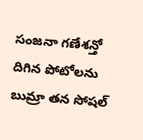సంజనా గణేశన్తో దిగిన పోటోలను బుమ్రా తన సోషల్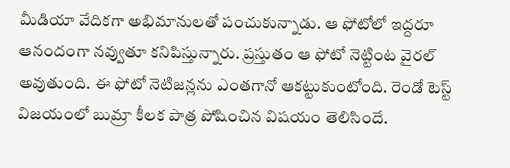మీడియా వేదికగా అభిమానులతో పంచుకున్నాడు. ఆ ఫోటోలో ఇద్దరూ ఆనందంగా నవ్వుతూ కనిపిస్తున్నారు. ప్రస్తుతం ఆ ఫోటో నెట్టింట వైరల్ అవుతుంది. ఈ ఫోటో నెటిజన్లను ఎంతగానో ఆకట్టుకుంటోంది. రెండో టెస్ట్ విజయంలో బుమ్రా కీలక పాత్ర పోషించిన విషయం తెలిసిందే.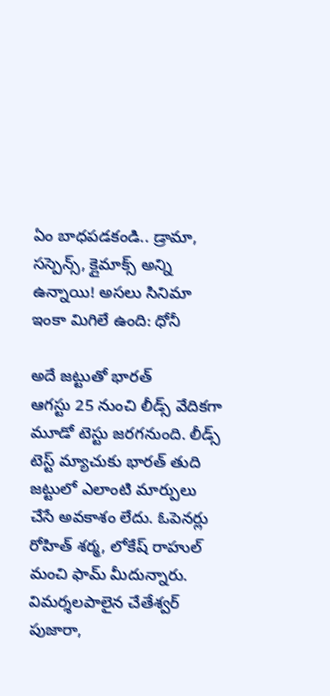ఏం బాధపడకండి.. డ్రామా, సస్పెన్స్, క్లైమాక్స్ అన్ని ఉన్నాయి! అసలు సినిమా ఇంకా మిగిలే ఉంది: ధోనీ

అదే జట్టుతో భారత్
ఆగస్టు 25 నుంచి లీడ్స్ వేదికగా మూడో టెస్టు జరగనుంది. లీడ్స్ టెస్ట్ మ్యాచుకు భారత్ తుది జట్టులో ఎలాంటి మార్పులు చేసే అవకాశం లేదు. ఓపెనర్లు రోహిత్ శర్మ, లోకేష్ రాహుల్ మంచి ఫామ్ మీదున్నారు. విమర్శలపాలైన చేతేశ్వర్ పుజారా,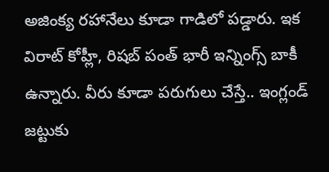అజింక్య రహానేలు కూడా గాడిలో పడ్డారు. ఇక విరాట్ కోహ్లీ, రిషబ్ పంత్ భారీ ఇన్నింగ్స్ బాకీ ఉన్నారు. వీరు కూడా పరుగులు చేస్తే.. ఇంగ్లండ్ జట్టుకు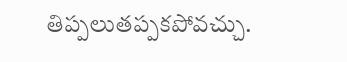తిప్పలుతప్పకపోవచ్చు.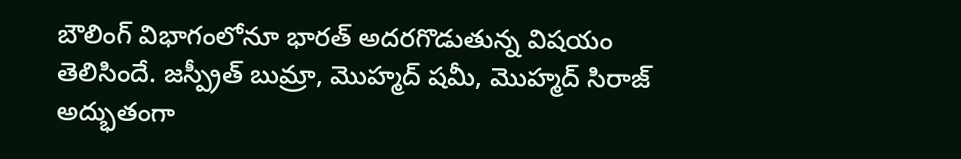బౌలింగ్ విభాగంలోనూ భారత్ అదరగొడుతున్న విషయం తెలిసిందే. జస్ప్రీత్ బుమ్రా, మొహ్మద్ షమీ, మొహ్మద్ సిరాజ్ అద్భుతంగా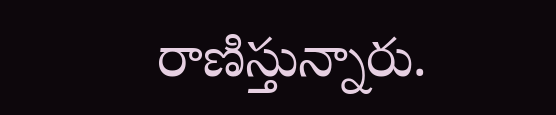రాణిస్తున్నారు.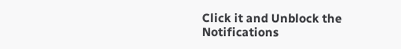Click it and Unblock the Notifications